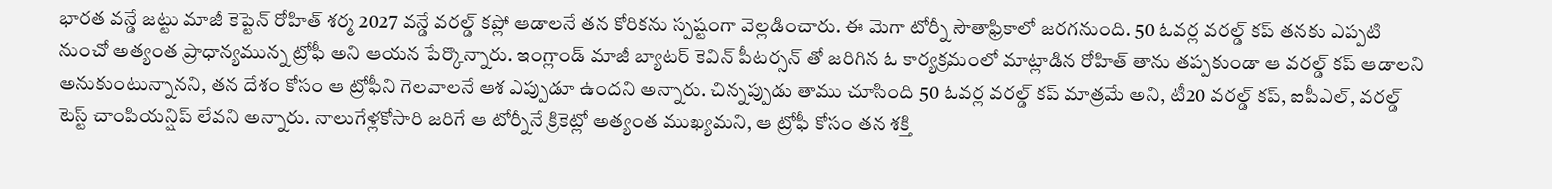భారత వన్డే జట్టు మాజీ కెప్టెన్ రోహిత్ శర్మ 2027 వన్డే వరల్డ్ కప్లో ఆడాలనే తన కోరికను స్పష్టంగా వెల్లడించారు. ఈ మెగా టోర్నీ సౌతాఫ్రికాలో జరగనుంది. 50 ఓవర్ల వరల్డ్ కప్ తనకు ఎప్పటి నుంచో అత్యంత ప్రాధాన్యమున్న ట్రోఫీ అని ఆయన పేర్కొన్నారు. ఇంగ్లాండ్ మాజీ బ్యాటర్ కెవిన్ పీటర్సన్ తో జరిగిన ఓ కార్యక్రమంలో మాట్లాడిన రోహిత్ తాను తప్పకుండా ఆ వరల్డ్ కప్ ఆడాలని అనుకుంటున్నానని, తన దేశం కోసం ఆ ట్రోఫీని గెలవాలనే ఆశ ఎప్పుడూ ఉందని అన్నారు. చిన్నప్పుడు తాము చూసింది 50 ఓవర్ల వరల్డ్ కప్ మాత్రమే అని, టీ20 వరల్డ్ కప్, ఐపీఎల్, వరల్డ్ టెస్ట్ చాంపియన్షిప్ లేవని అన్నారు. నాలుగేళ్లకోసారి జరిగే ఆ టోర్నీనే క్రికెట్లో అత్యంత ముఖ్యమని, ఆ ట్రోఫీ కోసం తన శక్తి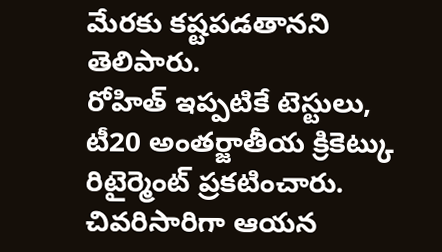మేరకు కష్టపడతానని తెలిపారు.
రోహిత్ ఇప్పటికే టెస్టులు, టీ20 అంతర్జాతీయ క్రికెట్కు రిటైర్మెంట్ ప్రకటించారు. చివరిసారిగా ఆయన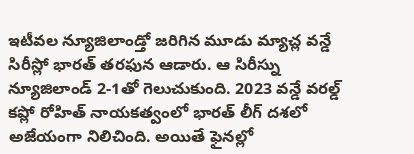ఇటీవల న్యూజిలాండ్తో జరిగిన మూడు మ్యాచ్ల వన్డే సిరీస్లో భారత్ తరఫున ఆడారు. ఆ సిరీస్ను న్యూజిలాండ్ 2-1తో గెలుచుకుంది. 2023 వన్డే వరల్డ్ కప్లో రోహిత్ నాయకత్వంలో భారత్ లీగ్ దశలో అజేయంగా నిలిచింది. అయితే ఫైనల్లో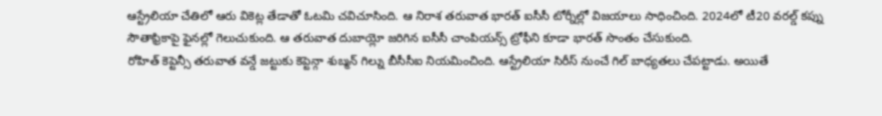ఆస్ట్రేలియా చేతిలో ఆరు వికెట్ల తేడాతో ఓటమి చవిచూసింది. ఆ నిరాశ తరువాత భారత్ ఐసీసీ టోర్నీల్లో విజయాలు సాధించింది. 2024లో టీ20 వరల్డ్ కప్ను సౌతాఫ్రికాపై ఫైనల్లో గెలుచుకుంది. ఆ తరువాత దుబాయ్లో జరిగిన ఐసీసీ చాంపియన్స్ ట్రోఫీని కూడా భారత్ సొంతం చేసుకుంది.
రోహిత్ కెప్టెన్సీ తరువాత వన్డే జట్టుకు కెప్టెన్గా శుబ్మన్ గిల్ను బీసీసీఐ నియమించింది. ఆస్ట్రేలియా సిరీస్ నుంచే గిల్ బాధ్యతలు చేపట్టాడు. అయితే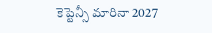కెప్టెన్సీ మారినా 2027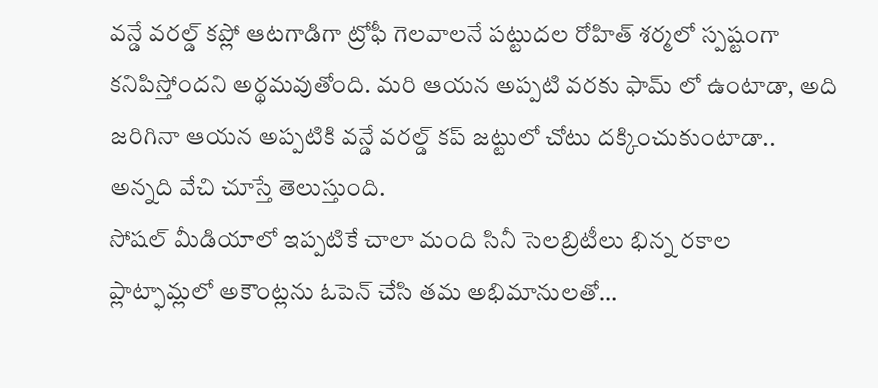వన్డే వరల్డ్ కప్లో ఆటగాడిగా ట్రోఫీ గెలవాలనే పట్టుదల రోహిత్ శర్మలో స్పష్టంగా కనిపిస్తోందని అర్థమవుతోంది. మరి ఆయన అప్పటి వరకు ఫామ్ లో ఉంటాడా, అది జరిగినా ఆయన అప్పటికి వన్డే వరల్డ్ కప్ జట్టులో చోటు దక్కించుకుంటాడా.. అన్నది వేచి చూస్తే తెలుస్తుంది.
సోషల్ మీడియాలో ఇప్పటికే చాలా మంది సినీ సెలబ్రిటీలు భిన్న రకాల ప్లాట్ఫామ్లలో అకౌంట్లను ఓపెన్ చేసి తమ అభిమానులతో…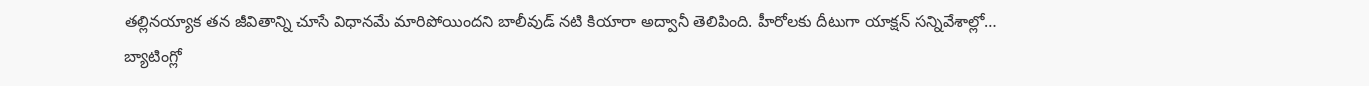తల్లినయ్యాక తన జీవితాన్ని చూసే విధానమే మారిపోయిందని బాలీవుడ్ నటి కియారా అద్వానీ తెలిపింది. హీరోలకు దీటుగా యాక్షన్ సన్నివేశాల్లో…
బ్యాటింగ్లో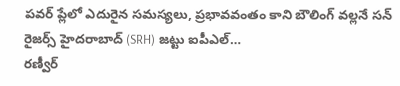పవర్ ప్లేలో ఎదురైన సమస్యలు, ప్రభావవంతం కాని బౌలింగ్ వల్లనే సన్ రైజర్స్ హైదరాబాద్ (SRH) జట్టు ఐపీఎల్…
రణ్వీర్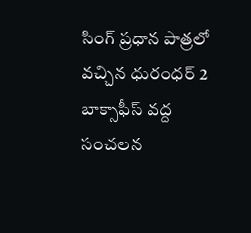సింగ్ ప్రధాన పాత్రలో వచ్చిన ధురంధర్ 2 బాక్సాఫీస్ వద్ద సంచలన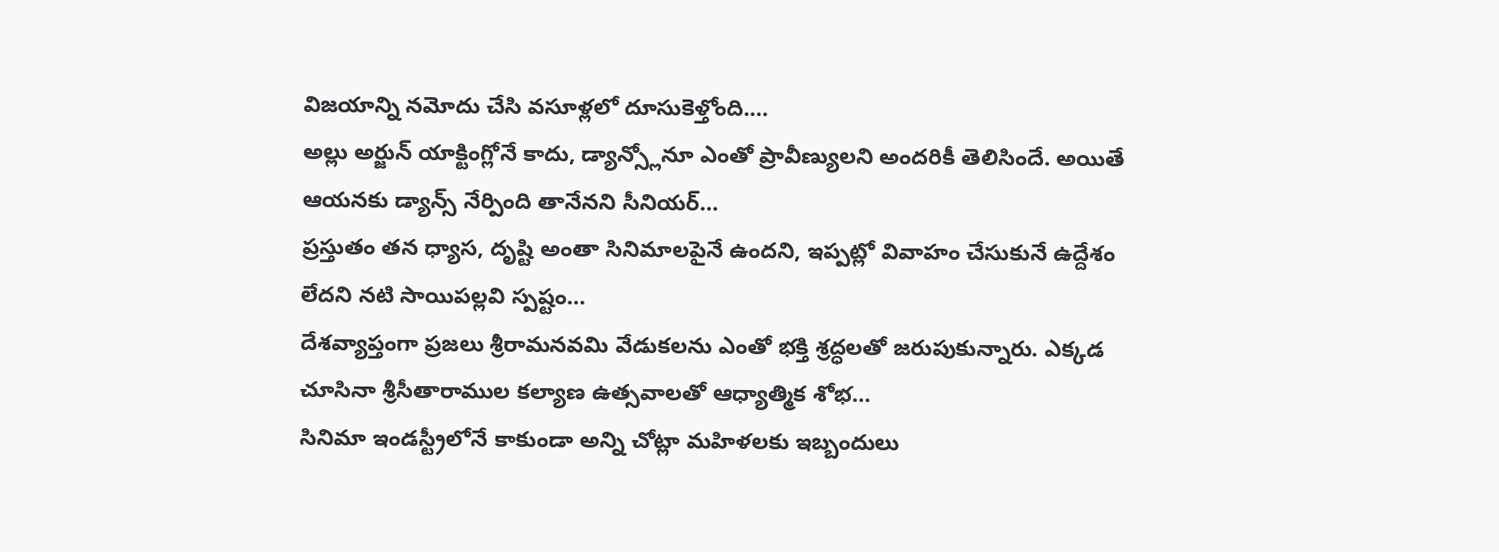విజయాన్ని నమోదు చేసి వసూళ్లలో దూసుకెళ్తోంది.…
అల్లు అర్జున్ యాక్టింగ్లోనే కాదు, డ్యాన్స్లోనూ ఎంతో ప్రావీణ్యులని అందరికీ తెలిసిందే. అయితే ఆయనకు డ్యాన్స్ నేర్పింది తానేనని సీనియర్…
ప్రస్తుతం తన ధ్యాస, దృష్టి అంతా సినిమాలపైనే ఉందని, ఇప్పట్లో వివాహం చేసుకునే ఉద్దేశం లేదని నటి సాయిపల్లవి స్పష్టం…
దేశవ్యాప్తంగా ప్రజలు శ్రీరామనవమి వేడుకలను ఎంతో భక్తి శ్రద్ధలతో జరుపుకున్నారు. ఎక్కడ చూసినా శ్రీసీతారాముల కల్యాణ ఉత్సవాలతో ఆధ్యాత్మిక శోభ…
సినిమా ఇండస్ట్రీలోనే కాకుండా అన్ని చోట్లా మహిళలకు ఇబ్బందులు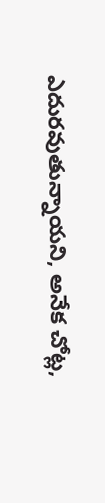ఎదురవుతున్నాయని, అనేక చోట్ల,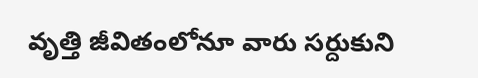వృత్తి జీవితంలోనూ వారు సర్దుకుని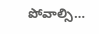పోవాల్సి…